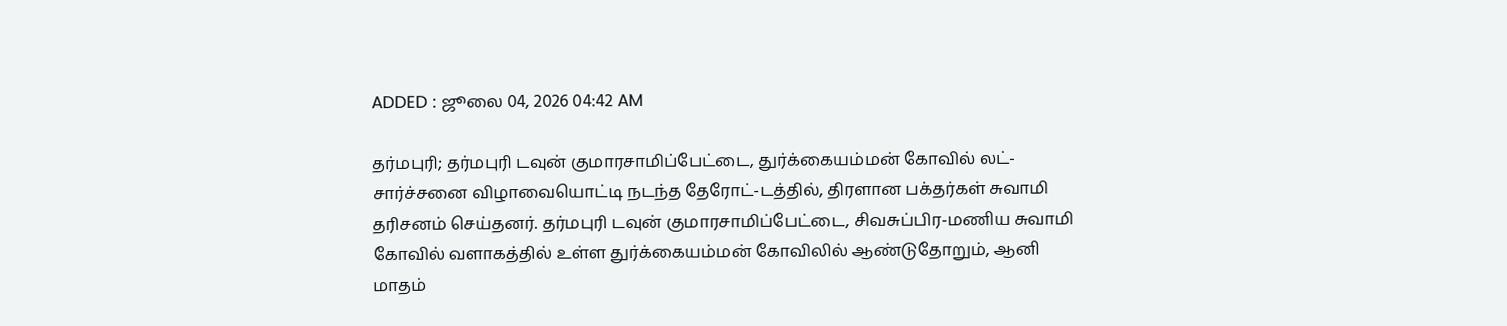ADDED : ஜூலை 04, 2026 04:42 AM

தர்மபுரி; தர்மபுரி டவுன் குமாரசாமிப்பேட்டை, துர்க்கையம்மன் கோவில் லட்-சார்ச்சனை விழாவையொட்டி நடந்த தேரோட்-டத்தில், திரளான பக்தர்கள் சுவாமி தரிசனம் செய்தனர். தர்மபுரி டவுன் குமாரசாமிப்பேட்டை, சிவசுப்பிர-மணிய சுவாமி கோவில் வளாகத்தில் உள்ள துர்க்கையம்மன் கோவிலில் ஆண்டுதோறும், ஆனி மாதம்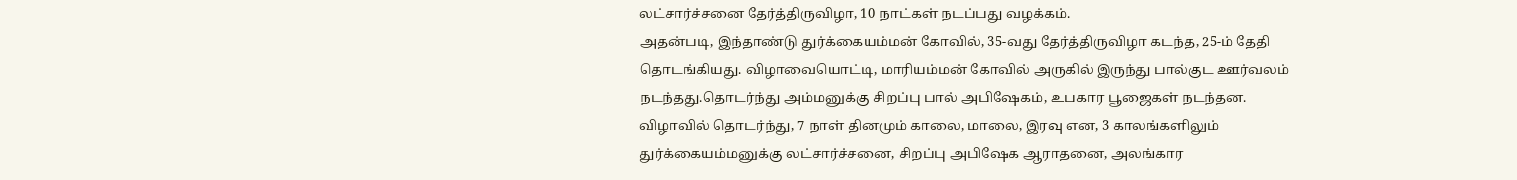லட்சார்ச்சனை தேர்த்திருவிழா, 10 நாட்கள் நடப்பது வழக்கம்.
அதன்படி, இந்தாண்டு துர்க்கையம்மன் கோவில், 35-வது தேர்த்திருவிழா கடந்த, 25-ம் தேதி தொடங்கியது. விழாவையொட்டி, மாரியம்மன் கோவில் அருகில் இருந்து பால்குட ஊர்வலம் நடந்தது.தொடர்ந்து அம்மனுக்கு சிறப்பு பால் அபிஷேகம், உபகார பூஜைகள் நடந்தன. விழாவில் தொடர்ந்து, 7 நாள் தினமும் காலை, மாலை, இரவு என, 3 காலங்களிலும் துர்க்கையம்மனுக்கு லட்சார்ச்சனை, சிறப்பு அபிஷேக ஆராதனை, அலங்கார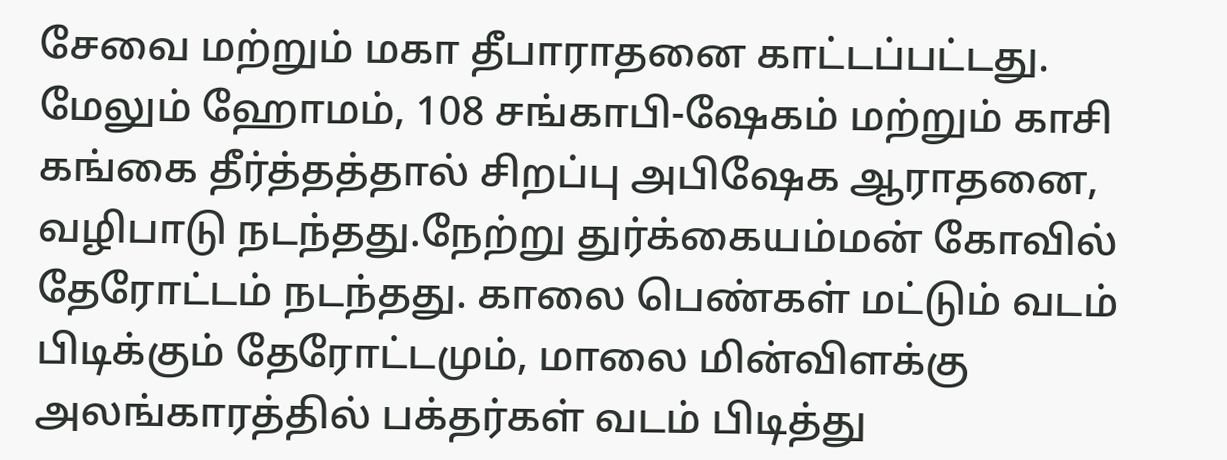சேவை மற்றும் மகா தீபாராதனை காட்டப்பட்டது. மேலும் ஹோமம், 108 சங்காபி-ஷேகம் மற்றும் காசி கங்கை தீர்த்தத்தால் சிறப்பு அபிஷேக ஆராதனை, வழிபாடு நடந்தது.நேற்று துர்க்கையம்மன் கோவில் தேரோட்டம் நடந்தது. காலை பெண்கள் மட்டும் வடம் பிடிக்கும் தேரோட்டமும், மாலை மின்விளக்கு அலங்காரத்தில் பக்தர்கள் வடம் பிடித்து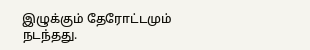இழுக்கும் தேரோட்டமும் நடந்தது.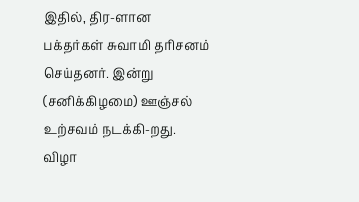இதில், திர-ளான பக்தர்கள் சுவாமி தரிசனம் செய்தனர். இன்று (சனிக்கிழமை) ஊஞ்சல் உற்சவம் நடக்கி-றது. விழா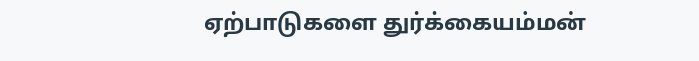ஏற்பாடுகளை துர்க்கையம்மன்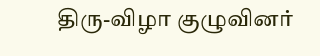திரு-விழா குழுவினர்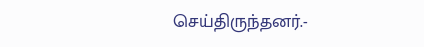செய்திருந்தனர்.-